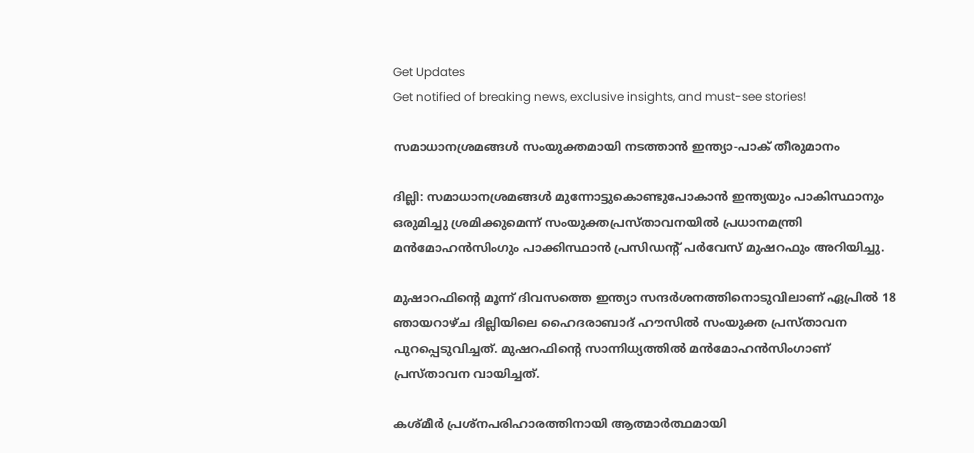Get Updates
Get notified of breaking news, exclusive insights, and must-see stories!

സമാധാനശ്രമങ്ങള്‍ സംയുക്തമായി നടത്താന്‍ ഇന്ത്യാ-പാക് തീരുമാനം

ദില്ലി: സമാധാനശ്രമങ്ങള്‍ മുന്നോട്ടുകൊണ്ടുപോകാന്‍ ഇന്ത്യയും പാകിസ്ഥാനും ഒരുമിച്ചു ശ്രമിക്കുമെന്ന് സംയുക്തപ്രസ്താവനയില്‍ പ്രധാനമന്ത്രി മന്‍മോഹന്‍സിംഗും പാക്കിസ്ഥാന്‍ പ്രസിഡന്റ് പര്‍വേസ് മുഷറഫും അറിയിച്ചു.

മുഷാറഫിന്റെ മൂന്ന് ദിവസത്തെ ഇന്ത്യാ സന്ദര്‍ശനത്തിനൊടുവിലാണ് ഏപ്രില്‍ 18 ഞായറാഴ്ച ദില്ലിയിലെ ഹൈദരാബാദ് ഹൗസില്‍ സംയുക്ത പ്രസ്താവന പുറപ്പെടുവിച്ചത്. മുഷറഫിന്റെ സാന്നിധ്യത്തില്‍ മന്‍മോഹന്‍സിംഗാണ് പ്രസ്താവന വായിച്ചത്.

കശ്മീര്‍ പ്രശ്നപരിഹാരത്തിനായി ആത്മാര്‍ത്ഥമായി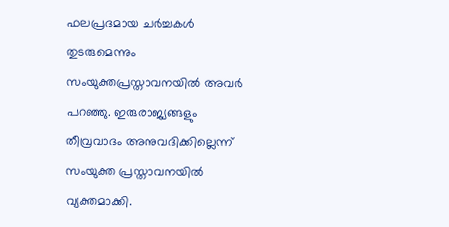ഫലപ്രദമായ ചര്‍ച്ചകള്‍ തുടരുമെന്നും സംയുക്തപ്രസ്താവനയില്‍ അവര്‍ പറഞ്ഞു. ഇരുരാജ്യങ്ങളും തീവ്രവാദം അനുവദിക്കില്ലെന്ന് സംയുക്ത പ്രസ്താവനയില്‍ വ്യക്തമാക്കി.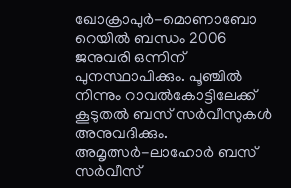ഖോക്രാപുര്‍-മൊണാബോ റെയില്‍ ബന്ധം 2006 ജനുവരി ഒന്നിന് പുനസ്ഥാപിക്കും. പൂഞ്ചില്‍ നിന്നും റാവല്‍കോട്ടിലേക്ക് കൂടുതല്‍ ബസ് സര്‍വീസുകള്‍ അനുവദിക്കും. അമൃത്സര്‍-ലാഹോര്‍ ബസ് സര്‍വീസ്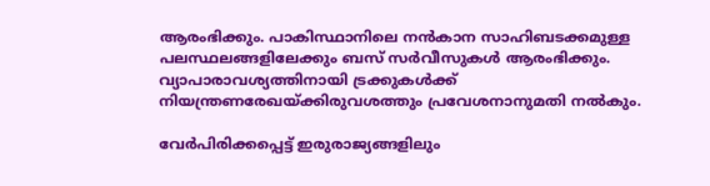ആരംഭിക്കും. പാകിസ്ഥാനിലെ നന്‍കാന സാഹിബടക്കമുള്ള പലസ്ഥലങ്ങളിലേക്കും ബസ് സര്‍വീസുകള്‍ ആരംഭിക്കും. വ്യാപാരാവശ്യത്തിനായി ട്രക്കുകള്‍ക്ക് നിയന്ത്രണരേഖയ്ക്കിരുവശത്തും പ്രവേശനാനുമതി നല്‍കും.

വേര്‍പിരിക്കപ്പെട്ട് ഇരുരാജ്യങ്ങളിലും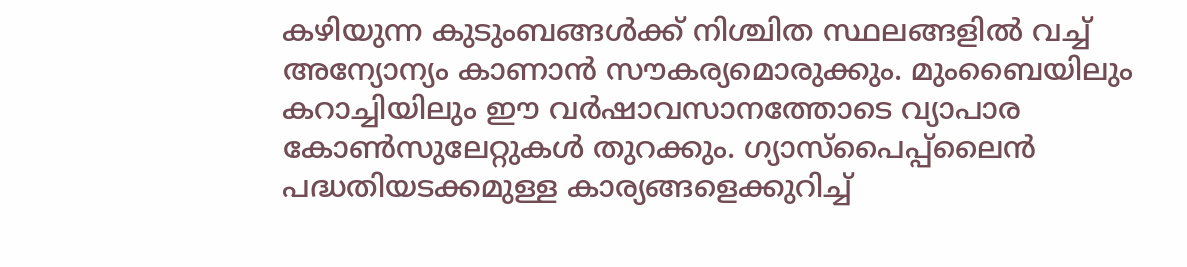കഴിയുന്ന കുടുംബങ്ങള്‍ക്ക് നിശ്ചിത സ്ഥലങ്ങളില്‍ വച്ച് അന്യോന്യം കാണാന്‍ സൗകര്യമൊരുക്കും. മുംബൈയിലും കറാച്ചിയിലും ഈ വര്‍ഷാവസാനത്തോടെ വ്യാപാര കോണ്‍സുലേറ്റുകള്‍ തുറക്കും. ഗ്യാസ്പൈപ്പ്ലൈന്‍ പദ്ധതിയടക്കമുള്ള കാര്യങ്ങളെക്കുറിച്ച്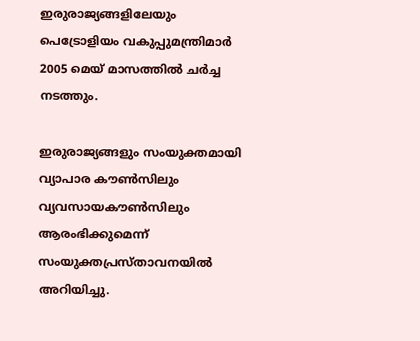ഇരുരാജ്യങ്ങളിലേയും പെട്രോളിയം വകുപ്പുമന്ത്രിമാര്‍ 2005 മെയ് മാസത്തില്‍ ചര്‍ച്ച നടത്തും.

ഇരുരാജ്യങ്ങളും സംയുക്തമായി വ്യാപാര കൗണ്‍സിലും വ്യവസായകൗണ്‍സിലും ആരംഭിക്കുമെന്ന് സംയുക്തപ്രസ്താവനയില്‍ അറിയിച്ചു.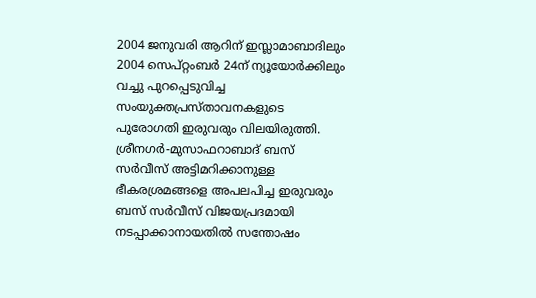2004 ജനുവരി ആറിന് ഇസ്ലാമാബാദിലും 2004 സെപ്റ്റംബര്‍ 24ന് ന്യൂയോര്‍ക്കിലും വച്ചു പുറപ്പെടുവിച്ച സംയുക്തപ്രസ്താവനകളുടെ പുരോഗതി ഇരുവരും വിലയിരുത്തി. ശ്രീനഗര്‍-മുസാഫറാബാദ് ബസ് സര്‍വീസ് അട്ടിമറിക്കാനുള്ള ഭീകരശ്രമങ്ങളെ അപലപിച്ച ഇരുവരും ബസ് സര്‍വീസ് വിജയപ്രദമായി നടപ്പാക്കാനായതില്‍ സന്തോഷം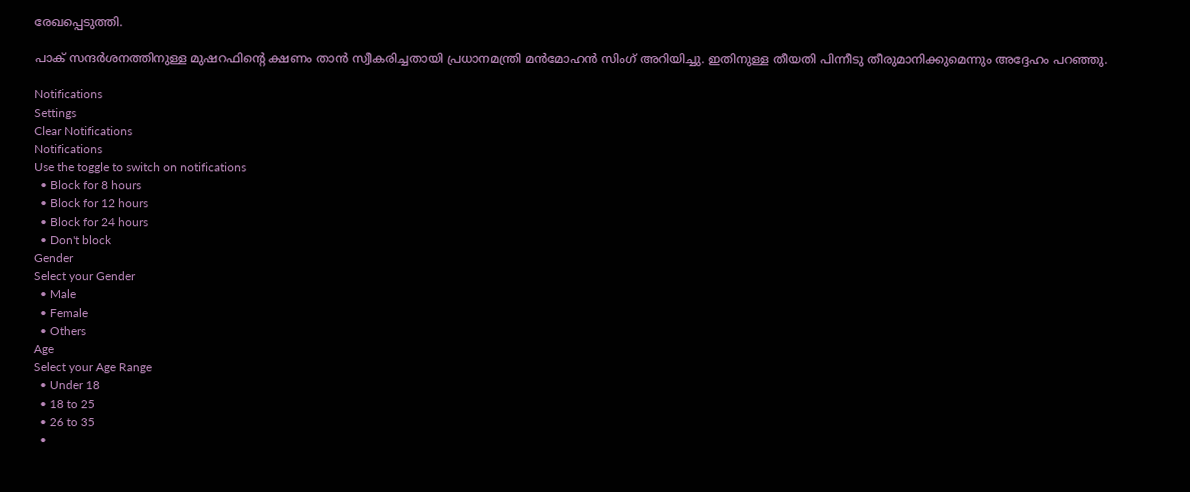രേഖപ്പെടുത്തി.

പാക് സന്ദര്‍ശനത്തിനുള്ള മുഷറഫിന്റെ ക്ഷണം താന്‍ സ്വീകരിച്ചതായി പ്രധാനമന്ത്രി മന്‍മോഹന്‍ സിംഗ് അറിയിച്ചു. ഇതിനുള്ള തീയതി പിന്നീടു തീരുമാനിക്കുമെന്നും അദ്ദേഹം പറഞ്ഞു.

Notifications
Settings
Clear Notifications
Notifications
Use the toggle to switch on notifications
  • Block for 8 hours
  • Block for 12 hours
  • Block for 24 hours
  • Don't block
Gender
Select your Gender
  • Male
  • Female
  • Others
Age
Select your Age Range
  • Under 18
  • 18 to 25
  • 26 to 35
  •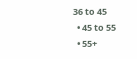36 to 45
  • 45 to 55
  • 55+